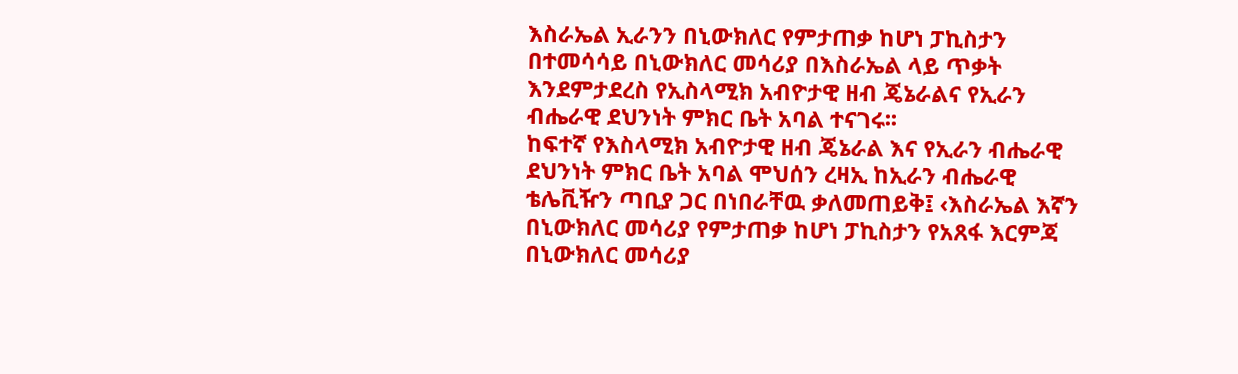እስራኤል ኢራንን በኒውክለር የምታጠቃ ከሆነ ፓኪስታን በተመሳሳይ በኒውክለር መሳሪያ በእስራኤል ላይ ጥቃት እንደምታደረስ የኢስላሚክ አብዮታዊ ዘብ ጄኔራልና የኢራን ብሔራዊ ደህንነት ምክር ቤት አባል ተናገሩ፡፡
ከፍተኛ የእስላሚክ አብዮታዊ ዘብ ጄኔራል እና የኢራን ብሔራዊ ደህንነት ምክር ቤት አባል ሞህሰን ረዛኢ ከኢራን ብሔራዊ ቴሌቪዥን ጣቢያ ጋር በነበራቸዉ ቃለመጠይቅ፤ ‹እስራኤል እኛን በኒውክለር መሳሪያ የምታጠቃ ከሆነ ፓኪስታን የአጸፋ እርምጃ በኒውክለር መሳሪያ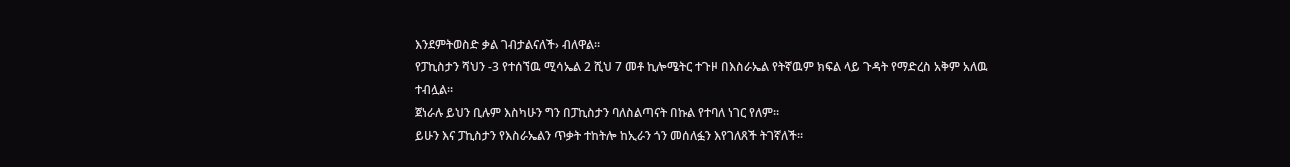እንደምትወስድ ቃል ገብታልናለች› ብለዋል፡፡
የፓኪስታን ሻህን -3 የተሰኘዉ ሚሳኤል 2 ሺህ 7 መቶ ኪሎሜትር ተጉዞ በእስራኤል የትኛዉም ክፍል ላይ ጉዳት የማድረስ አቅም አለዉ ተብሏል፡፡
ጀነራሉ ይህን ቢሉም እስካሁን ግን በፓኪስታን ባለስልጣናት በኩል የተባለ ነገር የለም፡፡
ይሁን እና ፓኪስታን የእስራኤልን ጥቃት ተከትሎ ከኢራን ጎን መሰለፏን እየገለጸች ትገኛለች፡፡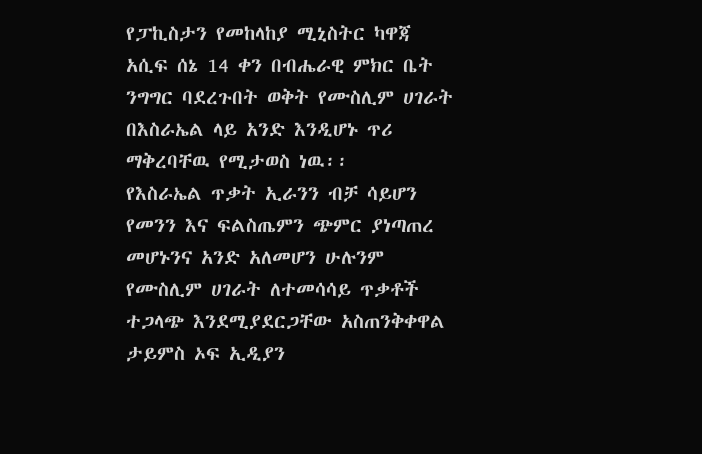የፓኪስታን የመከላከያ ሚኒስትር ካዋጃ አሲፍ ሰኔ 14 ቀን በብሔራዊ ምክር ቤት ንግግር ባደረጉበት ወቅት የሙስሊም ሀገራት በእስራኤል ላይ አንድ እንዲሆኑ ጥሪ ማቅረባቸዉ የሚታወስ ነዉ፡፡
የእስራኤል ጥቃት ኢራንን ብቻ ሳይሆን የመንን እና ፍልስጤምን ጭምር ያነጣጠረ መሆኑንና አንድ አለመሆን ሁሉንም የሙስሊም ሀገራት ለተመሳሳይ ጥቃቶች ተጋላጭ እንደሚያደርጋቸው አስጠንቅቀዋል ታይምስ ኦፍ ኢዲያን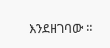እንደዘገባው ።